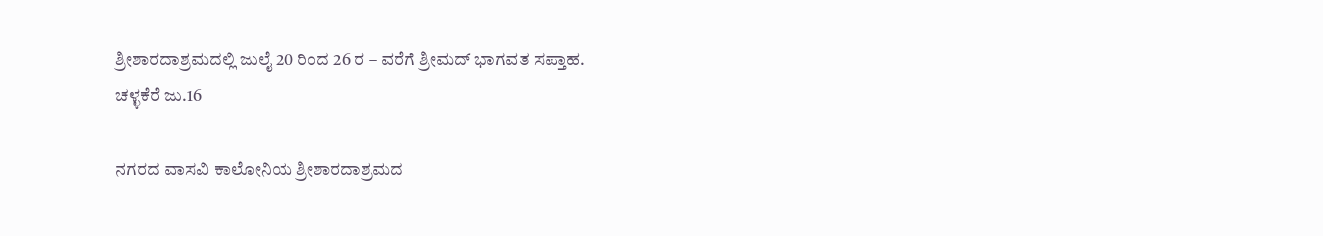ಶ್ರೀಶಾರದಾಶ್ರಮದಲ್ಲಿ ಜುಲೈ 20 ರಿಂದ 26 ರ – ವರೆಗೆ ಶ್ರೀಮದ್ ಭಾಗವತ ಸಪ್ತಾಹ.
ಚಳ್ಳಕೆರೆ ಜು.16

ನಗರದ ವಾಸವಿ ಕಾಲೋನಿಯ ಶ್ರೀಶಾರದಾಶ್ರಮದ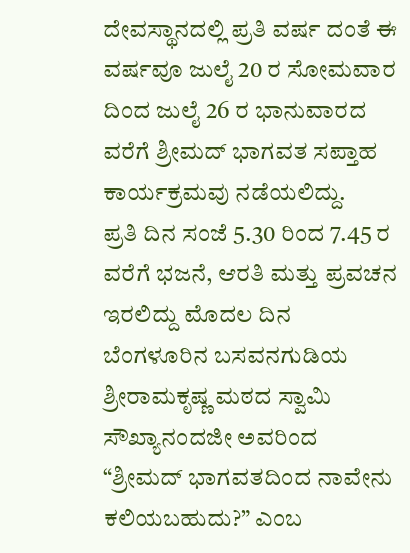ದೇವಸ್ಥಾನದಲ್ಲಿ ಪ್ರತಿ ವರ್ಷ ದಂತೆ ಈ ವರ್ಷವೂ ಜುಲೈ 20 ರ ಸೋಮವಾರ ದಿಂದ ಜುಲೈ 26 ರ ಭಾನುವಾರದ ವರೆಗೆ ಶ್ರೀಮದ್ ಭಾಗವತ ಸಪ್ತಾಹ ಕಾರ್ಯಕ್ರಮವು ನಡೆಯಲಿದ್ದು.
ಪ್ರತಿ ದಿನ ಸಂಜೆ 5.30 ರಿಂದ 7.45 ರ ವರೆಗೆ ಭಜನೆ, ಆರತಿ ಮತ್ತು ಪ್ರವಚನ ಇರಲಿದ್ದು ಮೊದಲ ದಿನ ಬೆಂಗಳೂರಿನ ಬಸವನಗುಡಿಯ ಶ್ರೀರಾಮಕೃಷ್ಣ ಮಠದ ಸ್ವಾಮಿ ಸೌಖ್ಯಾನಂದಜೀ ಅವರಿಂದ “ಶ್ರೀಮದ್ ಭಾಗವತದಿಂದ ನಾವೇನು ಕಲಿಯಬಹುದು?” ಎಂಬ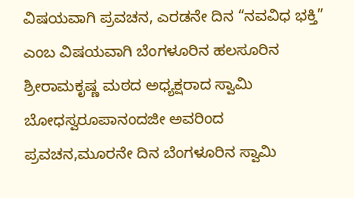ವಿಷಯವಾಗಿ ಪ್ರವಚನ, ಎರಡನೇ ದಿನ “ನವವಿಧ ಭಕ್ತಿ” ಎಂಬ ವಿಷಯವಾಗಿ ಬೆಂಗಳೂರಿನ ಹಲಸೂರಿನ ಶ್ರೀರಾಮಕೃಷ್ಣ ಮಠದ ಅಧ್ಯಕ್ಷರಾದ ಸ್ವಾಮಿ ಬೋಧಸ್ವರೂಪಾನಂದಜೀ ಅವರಿಂದ ಪ್ರವಚನ,ಮೂರನೇ ದಿನ ಬೆಂಗಳೂರಿನ ಸ್ವಾಮಿ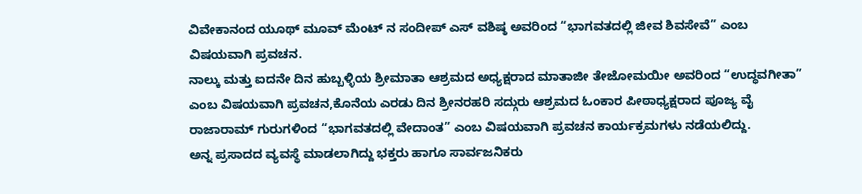ವಿವೇಕಾನಂದ ಯೂಥ್ ಮೂವ್ ಮೆಂಟ್ ನ ಸಂದೀಪ್ ಎಸ್ ವಶಿಷ್ಠ ಅವರಿಂದ “ಭಾಗವತದಲ್ಲಿ ಜೀವ ಶಿವಸೇವೆ” ಎಂಬ ವಿಷಯವಾಗಿ ಪ್ರವಚನ.
ನಾಲ್ಕು ಮತ್ತು ಐದನೇ ದಿನ ಹುಬ್ಬಳ್ಳಿಯ ಶ್ರೀಮಾತಾ ಆಶ್ರಮದ ಅಧ್ಯಕ್ಷರಾದ ಮಾತಾಜೀ ತೇಜೋಮಯೀ ಅವರಿಂದ “ಉದ್ಧವಗೀತಾ” ಎಂಬ ವಿಷಯವಾಗಿ ಪ್ರವಚನ,ಕೊನೆಯ ಎರಡು ದಿನ ಶ್ರೀನರಹರಿ ಸದ್ಗುರು ಆಶ್ರಮದ ಓಂಕಾರ ಪೀಠಾಧ್ಯಕ್ಷರಾದ ಪೂಜ್ಯ ವೈ ರಾಜಾರಾಮ್ ಗುರುಗಳಿಂದ “ಭಾಗವತದಲ್ಲಿ ವೇದಾಂತ” ಎಂಬ ವಿಷಯವಾಗಿ ಪ್ರವಚನ ಕಾರ್ಯಕ್ರಮಗಳು ನಡೆಯಲಿದ್ದು.
ಅನ್ನ ಪ್ರಸಾದದ ವ್ಯವಸ್ಥೆ ಮಾಡಲಾಗಿದ್ದು ಭಕ್ತರು ಹಾಗೂ ಸಾರ್ವಜನಿಕರು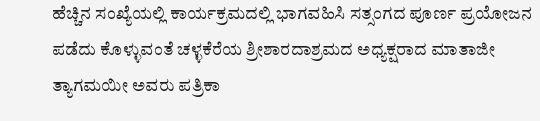ಹೆಚ್ಚಿನ ಸಂಖ್ಯೆಯಲ್ಲಿ ಕಾರ್ಯಕ್ರಮದಲ್ಲಿ ಭಾಗವಹಿಸಿ ಸತ್ಸಂಗದ ಪೂರ್ಣ ಪ್ರಯೋಜನ ಪಡೆದು ಕೊಳ್ಳುವಂತೆ ಚಳ್ಳಕೆರೆಯ ಶ್ರೀಶಾರದಾಶ್ರಮದ ಅಧ್ಯಕ್ಷರಾದ ಮಾತಾಜೀ ತ್ಯಾಗಮಯೀ ಅವರು ಪತ್ರಿಕಾ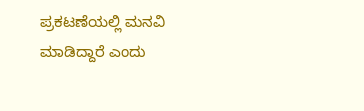ಪ್ರಕಟಣೆಯಲ್ಲಿ ಮನವಿ ಮಾಡಿದ್ದಾರೆ ಎಂದು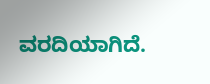ವರದಿಯಾಗಿದೆ.